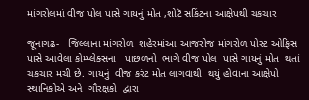માંગરોલમાં વીજ પોલ પાસે ગાયનું મોત ,શોટૅ સકિંટના આક્ષેપથી ચકચાર

જૂનાગઢ-   જિલ્લાના માંગરોળ  શહેરમાંઆ આજરોજ માંગરોળ પોસ્ટ ઓફિસ પાસે આવેલા કોમ્પ્લેક્સના   પાછળનો  ભાગે વીજ પોલ  પાસે ગાયનું મોત  થતાં ચકચાર મચી છે. ગાયનું  વીજ કરંટ મોત લાગવાથી  થયું હોવાના આક્ષેપો  સ્થાનિકોએ અને  ગૌરક્ષકો  દ્વારા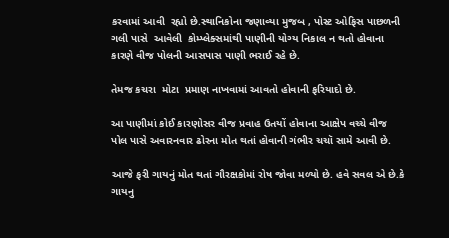કરવામાં આવી  રહ્યો છે.સ્થાનિકોના જણાવ્યા મુજબ , પોસ્ટ ઓફિસ પાછળની ગલી પાસે  આવેલી  કોમ્પ્લેક્સમાંથી પાણીની યોગ્ય નિકાલ ન થતો હોવાના  કારણે વીજ પોલની આસપાસ પાણી ભરાઈ રહે છે.

તેમજ કચરા  મોટા  પ્રમાણ નાખવામાં આવતો હોવાની ફરિયાદો છે.

આ પાણીમાં કોઈ કારણોસર વીજ પ્રવાહ ઉતયોં હોવાના આક્ષેપ વચ્ચે વીજ પોલ પાસે અવારનવાર ઢોરના મોત થતાં હોવાની ગંભીર ચચૉ સામે આવી છે.

આજે ફરી ગાયનું મોત થતાં ગૌરક્ષકોમાં રોષ જોવા મળ્યો છે. હવે સવલ એ છે.કે ગાયનુ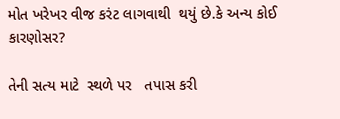મોત ખરેખર વીજ કરંટ લાગવાથી  થયું છે.કે અન્ય કોઈ કારણોસર?

તેની સત્ય માટે  સ્થળે પર   તપાસ કરી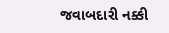જવાબદારી નક્કી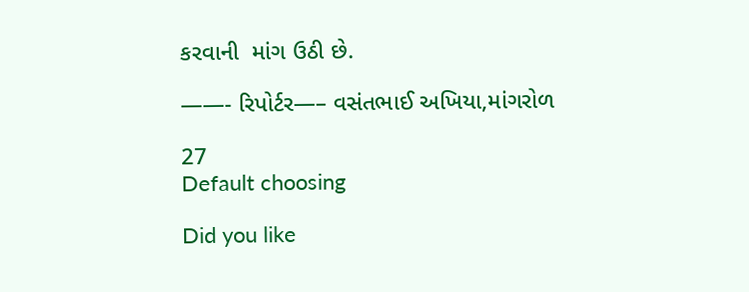કરવાની  માંગ ઉઠી છે.

——- રિપોર્ટર—– વસંતભાઈ અખિયા,માંગરોળ

27
Default choosing

Did you like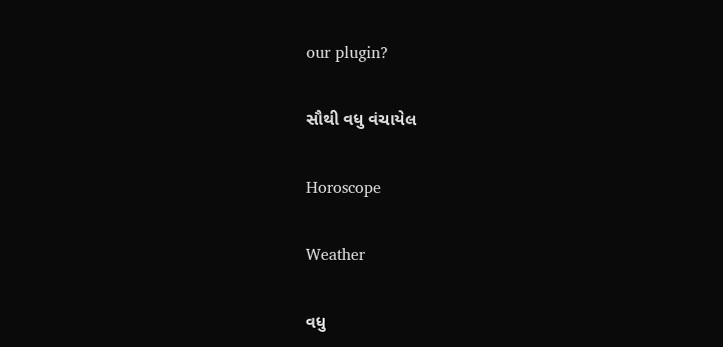our plugin?

સૌથી વધુ વંચાયેલ

Horoscope

Weather

વધુ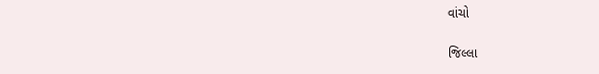વાંચો

જિલ્લા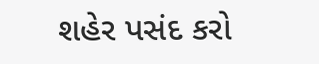શહેર પસંદ કરો